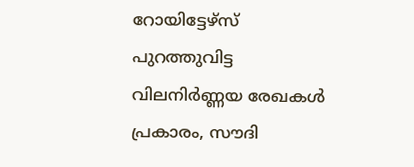റോയിട്ടേഴ്സ് പുറത്തുവിട്ട വിലനിർണ്ണയ രേഖകൾ പ്രകാരം, സൗദി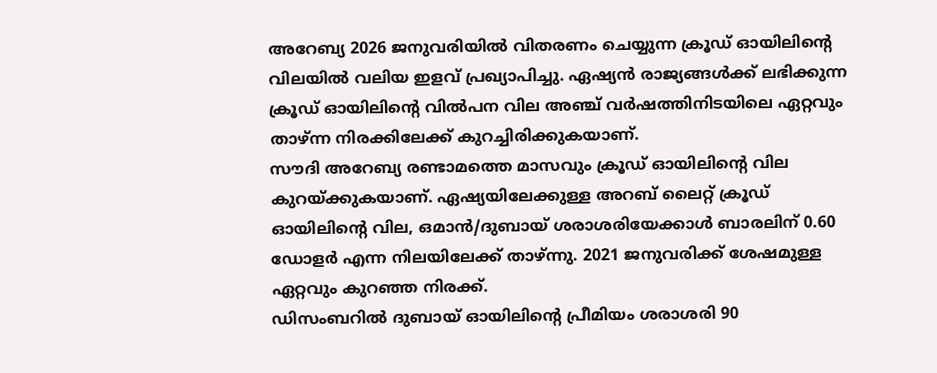അറേബ്യ 2026 ജനുവരിയിൽ വിതരണം ചെയ്യുന്ന ക്രൂഡ് ഓയിലിന്റെ വിലയിൽ വലിയ ഇളവ് പ്രഖ്യാപിച്ചു. ഏഷ്യൻ രാജ്യങ്ങൾക്ക് ലഭിക്കുന്ന ക്രൂഡ് ഓയിലിന്റെ വിൽപന വില അഞ്ച് വർഷത്തിനിടയിലെ ഏറ്റവും താഴ്ന്ന നിരക്കിലേക്ക് കുറച്ചിരിക്കുകയാണ്.
സൗദി അറേബ്യ രണ്ടാമത്തെ മാസവും ക്രൂഡ് ഓയിലിന്റെ വില കുറയ്ക്കുകയാണ്. ഏഷ്യയിലേക്കുള്ള അറബ് ലൈറ്റ് ക്രൂഡ് ഓയിലിന്റെ വില, ഒമാൻ/ദുബായ് ശരാശരിയേക്കാൾ ബാരലിന് 0.60 ഡോളർ എന്ന നിലയിലേക്ക് താഴ്ന്നു. 2021 ജനുവരിക്ക് ശേഷമുള്ള ഏറ്റവും കുറഞ്ഞ നിരക്ക്.
ഡിസംബറിൽ ദുബായ് ഓയിലിന്റെ പ്രീമിയം ശരാശരി 90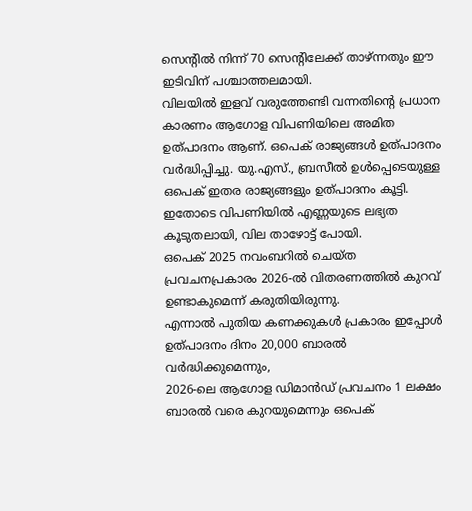സെന്റിൽ നിന്ന് 70 സെന്റിലേക്ക് താഴ്ന്നതും ഈ ഇടിവിന് പശ്ചാത്തലമായി.
വിലയിൽ ഇളവ് വരുത്തേണ്ടി വന്നതിന്റെ പ്രധാന കാരണം ആഗോള വിപണിയിലെ അമിത ഉത്പാദനം ആണ്. ഒപെക് രാജ്യങ്ങൾ ഉത്പാദനം വർദ്ധിപ്പിച്ചു. യു.എസ്., ബ്രസീൽ ഉൾപ്പെടെയുള്ള ഒപെക് ഇതര രാജ്യങ്ങളും ഉത്പാദനം കൂട്ടി. ഇതോടെ വിപണിയിൽ എണ്ണയുടെ ലഭ്യത കൂടുതലായി, വില താഴോട്ട് പോയി.
ഒപെക് 2025 നവംബറിൽ ചെയ്ത പ്രവചനപ്രകാരം 2026-ൽ വിതരണത്തിൽ കുറവ് ഉണ്ടാകുമെന്ന് കരുതിയിരുന്നു.
എന്നാൽ പുതിയ കണക്കുകൾ പ്രകാരം ഇപ്പോൾ ഉത്പാദനം ദിനം 20,000 ബാരൽ വർദ്ധിക്കുമെന്നും,
2026-ലെ ആഗോള ഡിമാൻഡ് പ്രവചനം 1 ലക്ഷം ബാരൽ വരെ കുറയുമെന്നും ഒപെക്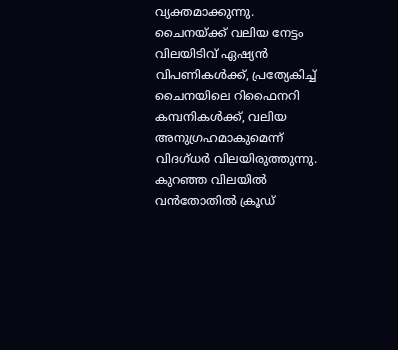വ്യക്തമാക്കുന്നു.
ചൈനയ്ക്ക് വലിയ നേട്ടം
വിലയിടിവ് ഏഷ്യൻ വിപണികൾക്ക്, പ്രത്യേകിച്ച് ചൈനയിലെ റിഫൈനറി കമ്പനികൾക്ക്, വലിയ അനുഗ്രഹമാകുമെന്ന് വിദഗ്ധർ വിലയിരുത്തുന്നു. കുറഞ്ഞ വിലയിൽ വൻതോതിൽ ക്രൂഡ്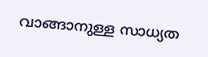വാങ്ങാനുള്ള സാധ്യത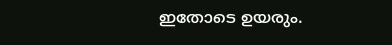ഇതോടെ ഉയരും.